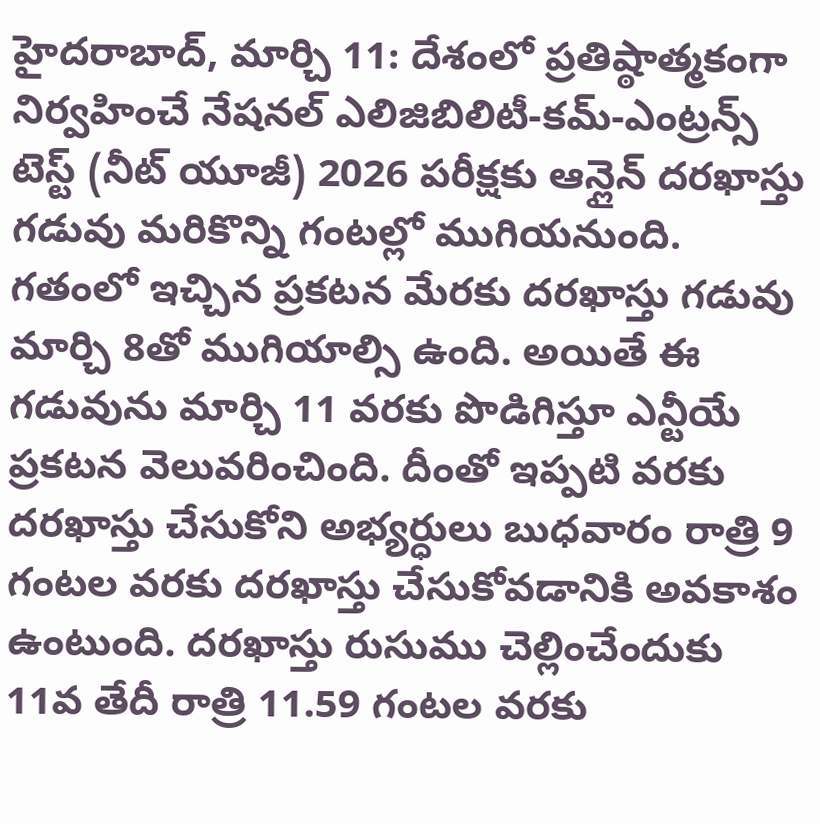హైదరాబాద్, మార్చి 11: దేశంలో ప్రతిష్ఠాత్మకంగా నిర్వహించే నేషనల్ ఎలిజిబిలిటీ-కమ్-ఎంట్రన్స్ టెస్ట్ (నీట్ యూజీ) 2026 పరీక్షకు ఆన్లైన్ దరఖాస్తు గడువు మరికొన్ని గంటల్లో ముగియనుంది. గతంలో ఇచ్చిన ప్రకటన మేరకు దరఖాస్తు గడువు మార్చి 8తో ముగియాల్సి ఉంది. అయితే ఈ గడువును మార్చి 11 వరకు పొడిగిస్తూ ఎన్టీయే ప్రకటన వెలువరించింది. దీంతో ఇప్పటి వరకు దరఖాస్తు చేసుకోని అభ్యర్ధులు బుధవారం రాత్రి 9 గంటల వరకు దరఖాస్తు చేసుకోవడానికి అవకాశం ఉంటుంది. దరఖాస్తు రుసుము చెల్లించేందుకు 11వ తేదీ రాత్రి 11.59 గంటల వరకు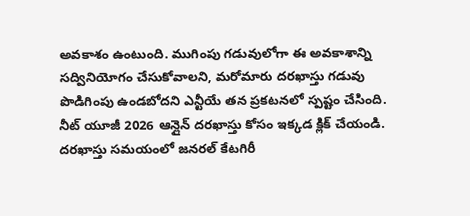అవకాశం ఉంటుంది. ముగింపు గడువులోగా ఈ అవకాశాన్ని సద్వినియోగం చేసుకోవాలని, మరోమారు దరఖాస్తు గడువు పొడిగింపు ఉండబోదని ఎన్టీయే తన ప్రకటనలో స్పష్టం చేసింది.
నీట్ యూజీ 2026 ఆన్లైన్ దరఖాస్తు కోసం ఇక్కడ క్లిక్ చేయండి.
దరఖాస్తు సమయంలో జనరల్ కేటగిరీ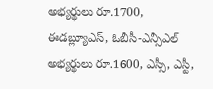అభ్యర్థులు రూ.1700, ఈడబ్ల్యూఎస్, ఓబీసీ-ఎన్సీఎల్ అభ్యర్థులు రూ.1600, ఎస్సీ, ఎస్టీ,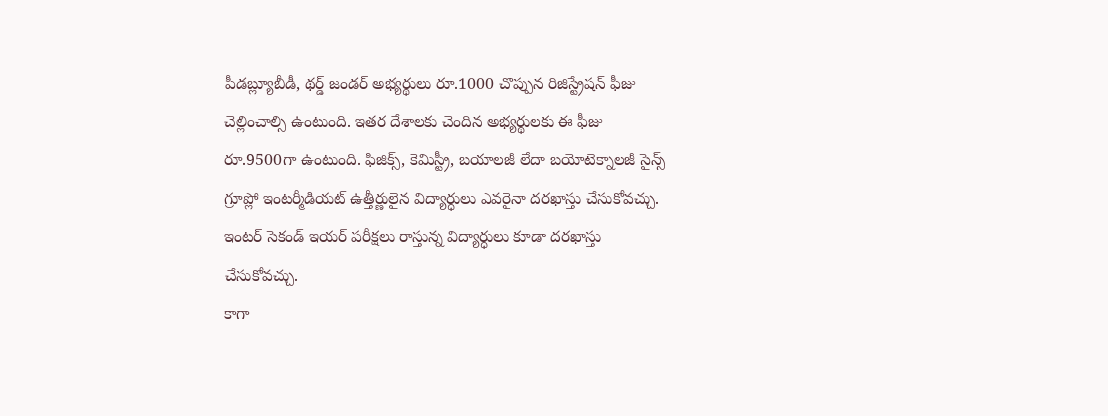పీడబ్ల్యూబీడీ, థర్డ్ జండర్ అభ్యర్థులు రూ.1000 చొప్పున రిజిస్ట్రేషన్ ఫీజు చెల్లించాల్సి ఉంటుంది. ఇతర దేశాలకు చెందిన అభ్యర్థులకు ఈ ఫీజు రూ.9500గా ఉంటుంది. ఫిజిక్స్, కెమిస్ట్రీ, బయాలజీ లేదా బయోటెక్నాలజీ సైన్స్ గ్రూప్లో ఇంటర్మీడియట్ ఉత్తీర్ణులైన విద్యార్ధులు ఎవరైనా దరఖాస్తు చేసుకోవచ్చు. ఇంటర్ సెకండ్ ఇయర్ పరీక్షలు రాస్తున్న విద్యార్ధులు కూడా దరఖాస్తు చేసుకోవచ్చు.
కాగా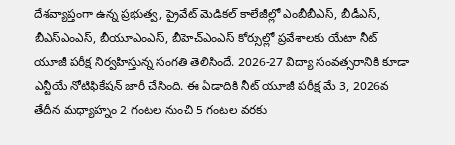దేశవ్యాప్తంగా ఉన్న ప్రభుత్వ, ప్రైవేట్ మెడికల్ కాలేజీల్లో ఎంబీబీఎస్, బీడీఎస్, బీఎస్ఎంఎస్, బీయూఎంఎస్, బీహెచ్ఎంఎస్ కోర్సుల్లో ప్రవేశాలకు యేటా నీట్ యూజీ పరీక్ష నిర్వహిస్తున్న సంగతి తెలిసిందే. 2026-27 విద్యా సంవత్సరానికి కూడా ఎన్టీయే నోటిఫికేషన్ జారీ చేసింది. ఈ ఏడాదికి నీట్ యూజీ పరీక్ష మే 3, 2026వ తేదీన మధ్యాహ్నం 2 గంటల నుంచి 5 గంటల వరకు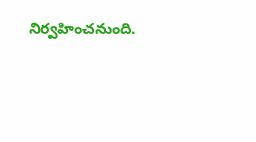నిర్వహించనుంది.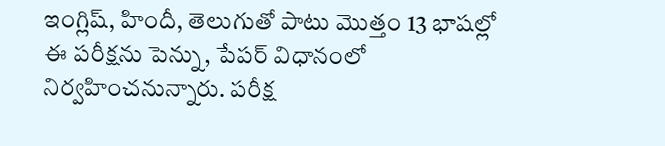ఇంగ్లిష్, హిందీ, తెలుగుతో పాటు మొత్తం 13 భాషల్లో ఈ పరీక్షను పెన్ను, పేపర్ విధానంలో నిర్వహించనున్నారు. పరీక్ష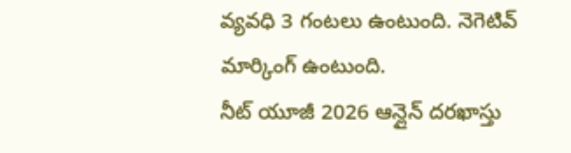వ్యవధి 3 గంటలు ఉంటుంది. నెగెటివ్ మార్కింగ్ ఉంటుంది.
నీట్ యూజీ 2026 ఆన్లైన్ దరఖాస్తు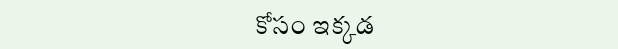కోసం ఇక్కడ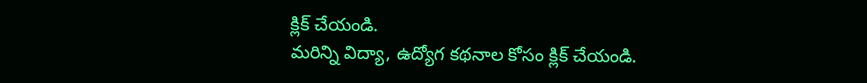క్లిక్ చేయండి.
మరిన్ని విద్యా, ఉద్యోగ కథనాల కోసం క్లిక్ చేయండి.